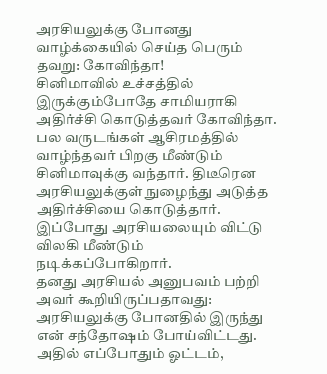அரசியலுக்கு போனது வாழ்க்கையில் செய்த பெரும் தவறு: கோவிந்தா!
சினிமாவில் உச்சத்தில் இருக்கும்போதே சாமியராகி அதிர்ச்சி கொடுத்தவர் கோவிந்தா. பல வருடங்கள் ஆசிரமத்தில் வாழ்ந்தவர் பிறகு மீண்டும் சினிமாவுக்கு வந்தார். திடீரென அரசியலுக்குள் நுழைந்து அடுத்த அதிர்ச்சியை கொடுத்தார். இப்போது அரசியலையும் விட்டு விலகி மீண்டும் நடிக்கப்போகிறார்.
தனது அரசியல் அனுபவம் பற்றி அவர் கூறியிருப்பதாவது: அரசியலுக்கு போனதில் இருந்து என் சந்தோஷம் போய்விட்டது. அதில் எப்போதும் ஓட்டம்,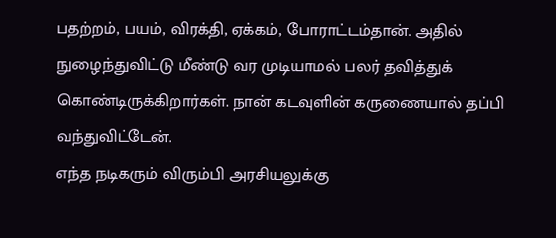பதற்றம், பயம், விரக்தி, ஏக்கம், போராட்டம்தான். அதில் நுழைந்துவிட்டு மீண்டு வர முடியாமல் பலர் தவித்துக் கொண்டிருக்கிறார்கள். நான் கடவுளின் கருணையால் தப்பி வந்துவிட்டேன்.
எந்த நடிகரும் விரும்பி அரசியலுக்கு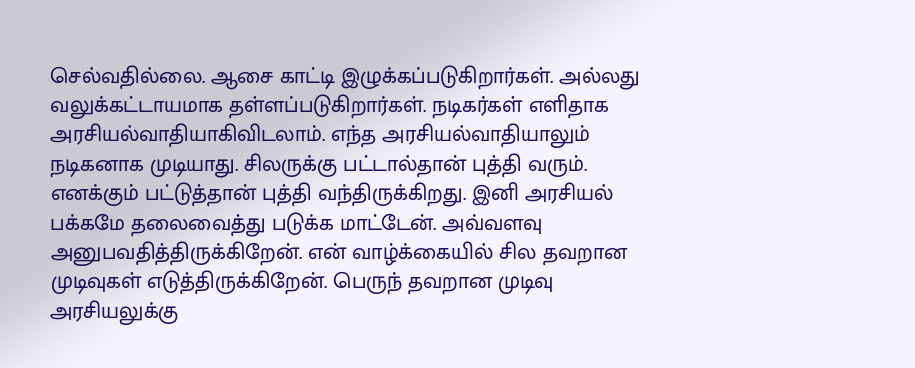செல்வதில்லை. ஆசை காட்டி இழுக்கப்படுகிறார்கள். அல்லது வலுக்கட்டாயமாக தள்ளப்படுகிறார்கள். நடிகர்கள் எளிதாக அரசியல்வாதியாகிவிடலாம். எந்த அரசியல்வாதியாலும் நடிகனாக முடியாது. சிலருக்கு பட்டால்தான் புத்தி வரும். எனக்கும் பட்டுத்தான் புத்தி வந்திருக்கிறது. இனி அரசியல் பக்கமே தலைவைத்து படுக்க மாட்டேன். அவ்வளவு அனுபவதித்திருக்கிறேன். என் வாழ்க்கையில் சில தவறான முடிவுகள் எடுத்திருக்கிறேன். பெருந் தவறான முடிவு அரசியலுக்கு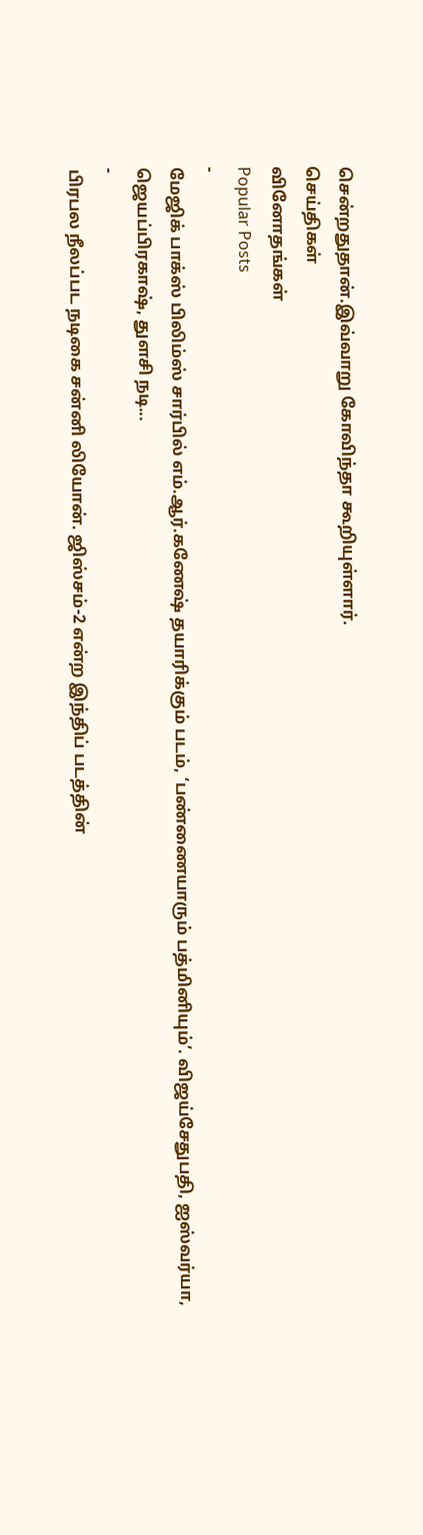சென்றதுதான்.இவ்வாறு கோவிந்தா கூறியுள்ளார்.
செய்திகள்
வினோதங்கள்
Popular Posts
-
மேஜிக் பாக்ஸ் பிலிம்ஸ் சார்பில் எம்.ஆர்.கணேஷ் தயாரிக்கும் படம், ‘பண்ணையாரும் பத்மினியும்’. விஜய்சேதுபதி, ஐஸ்வர்யா, ஜெயப்பிரகாஷ், துளசி நடி...
-
பிரபல நீலப்பட நடிகை சன்னி லியோன். ஜிஸ்சம்-2 என்ற இந்திப் படத்தின்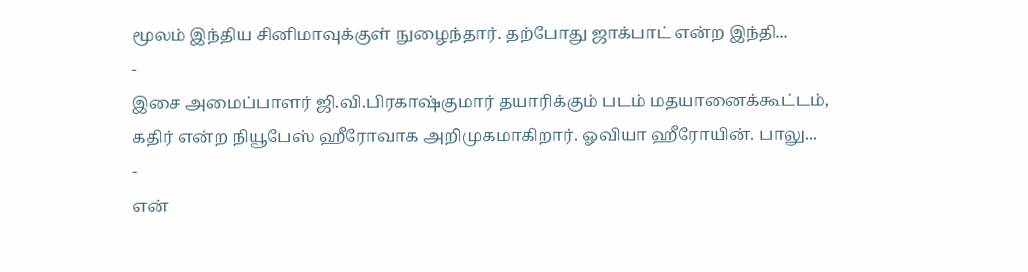மூலம் இந்திய சினிமாவுக்குள் நுழைந்தார். தற்போது ஜாக்பாட் என்ற இந்தி...
-
இசை அமைப்பாளர் ஜி.வி.பிரகாஷ்குமார் தயாரிக்கும் படம் மதயானைக்கூட்டம், கதிர் என்ற நியூபேஸ் ஹீரோவாக அறிமுகமாகிறார். ஓவியா ஹீரோயின். பாலு...
-
என்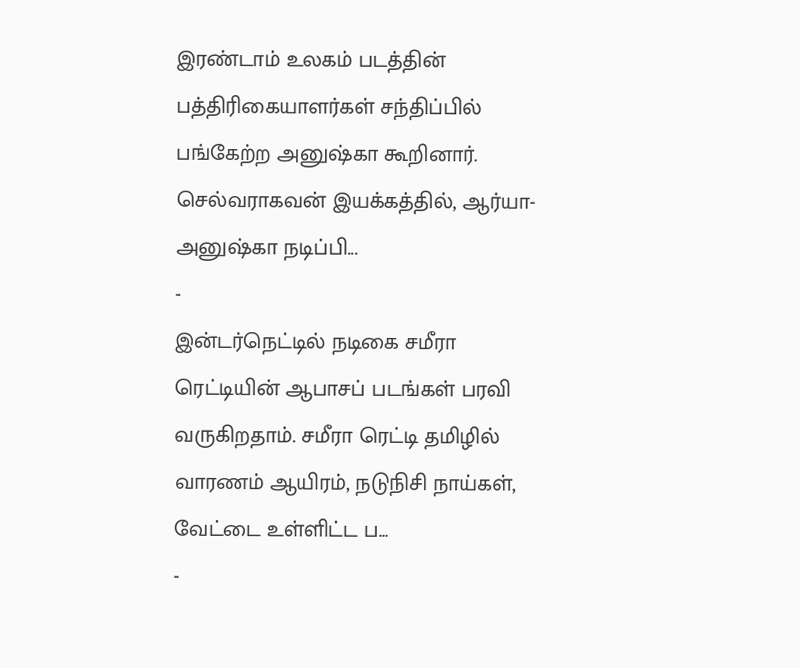இரண்டாம் உலகம் படத்தின் பத்திரிகையாளர்கள் சந்திப்பில் பங்கேற்ற அனுஷ்கா கூறினார். செல்வராகவன் இயக்கத்தில், ஆர்யா-அனுஷ்கா நடிப்பி...
-
இன்டர்நெட்டில் நடிகை சமீரா ரெட்டியின் ஆபாசப் படங்கள் பரவி வருகிறதாம். சமீரா ரெட்டி தமிழில் வாரணம் ஆயிரம், நடுநிசி நாய்கள், வேட்டை உள்ளிட்ட ப...
-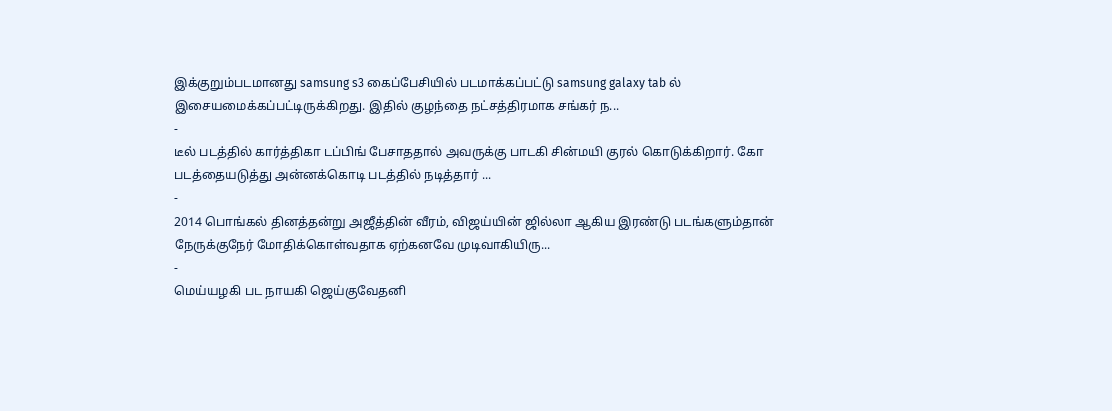இக்குறும்படமானது samsung s3 கைப்பேசியில் படமாக்கப்பட்டு samsung galaxy tab ல் இசையமைக்கப்பட்டிருக்கிறது. இதில் குழந்தை நட்சத்திரமாக சங்கர் ந...
-
டீல் படத்தில் கார்த்திகா டப்பிங் பேசாததால் அவருக்கு பாடகி சின்மயி குரல் கொடுக்கிறார். கோ படத்தையடுத்து அன்னக்கொடி படத்தில் நடித்தார் ...
-
2014 பொங்கல் தினத்தன்று அஜீத்தின் வீரம், விஜய்யின் ஜில்லா ஆகிய இரண்டு படங்களும்தான் நேருக்குநேர் மோதிக்கொள்வதாக ஏற்கனவே முடிவாகியிரு...
-
மெய்யழகி பட நாயகி ஜெய்குவேதனி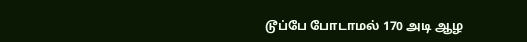டூப்பே போடாமல் 170 அடி ஆழ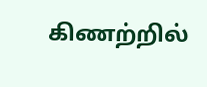கிணற்றில்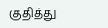குதித்து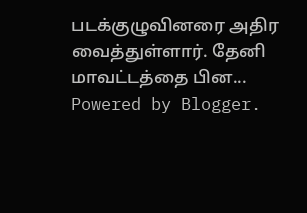படக்குழுவினரை அதிர வைத்துள்ளார். தேனி மாவட்டத்தை பின...
Powered by Blogger.